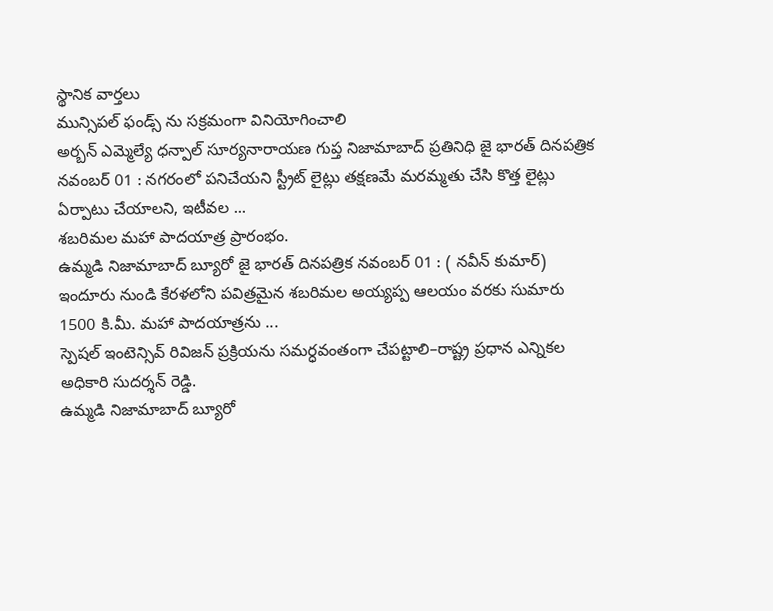స్థానిక వార్తలు
మున్సిపల్ ఫండ్స్ ను సక్రమంగా వినియోగించాలి
అర్బన్ ఎమ్మెల్యే ధన్పాల్ సూర్యనారాయణ గుప్త నిజామాబాద్ ప్రతినిధి జై భారత్ దినపత్రిక నవంబర్ 01 : నగరంలో పనిచేయని స్ట్రీట్ లైట్లు తక్షణమే మరమ్మతు చేసి కొత్త లైట్లు ఏర్పాటు చేయాలని, ఇటీవల ...
శబరిమల మహా పాదయాత్ర ప్రారంభం.
ఉమ్మడి నిజామాబాద్ బ్యూరో జై భారత్ దినపత్రిక నవంబర్ 01 : ( నవీన్ కుమార్) ఇందూరు నుండి కేరళలోని పవిత్రమైన శబరిమల అయ్యప్ప ఆలయం వరకు సుమారు 1500 కి.మీ. మహా పాదయాత్రను ...
స్పెషల్ ఇంటెన్సివ్ రివిజన్ ప్రక్రియను సమర్ధవంతంగా చేపట్టాలి–రాష్ట్ర ప్రధాన ఎన్నికల అధికారి సుదర్శన్ రెడ్డి.
ఉమ్మడి నిజామాబాద్ బ్యూరో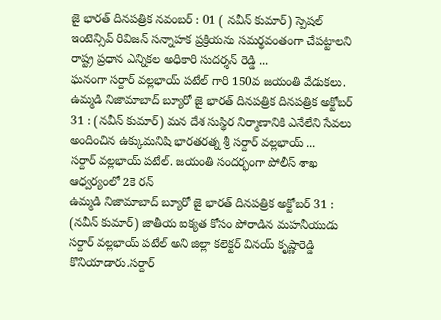జై భారత్ దినపత్రిక నవంబర్ : 01 ( నవీన్ కుమార్) స్పెషల్ ఇంటెన్సివ్ రివిజన్ సన్నాహక ప్రక్రియను సమర్థవంతంగా చేపట్టాలని రాష్ట్ర ప్రధాన ఎన్నికల అధికారి సుదర్శన్ రెడ్డి ...
ఘనంగా సర్దార్ వల్లభాయ్ పటేల్ గారి 150వ జయంతి వేడుకలు.
ఉమ్మడి నిజామాబాద్ బ్యూరో జై భారత్ దినపత్రిక దినపత్రిక అక్టోబర్ 31 : (నవీన్ కుమార్) మన దేశ సుస్థిర నిర్మాణానికి ఎనేలేని సేవలు అందించిన ఉక్కుమనిషి భారతరత్న శ్రీ సర్దార్ వల్లభాయ్ ...
సర్దార్ వల్లభాయ్ పటేల్. జయంతి సందర్భంగా పోలీస్ శాఖ ఆధ్వర్యంలో 2కె రన్
ఉమ్మడి నిజామాబాద్ బ్యూరో జై భారత్ దినపత్రిక అక్టోబర్ 31 : (నవీన్ కుమార్) జాతీయ ఐక్యత కోసం పోరాడిన మహనీయుడు సర్దార్ వల్లభాయ్ పటేల్ అని జిల్లా కలెక్టర్ వినయ్ కృష్ణారెడ్డి కొనియాడారు.సర్దార్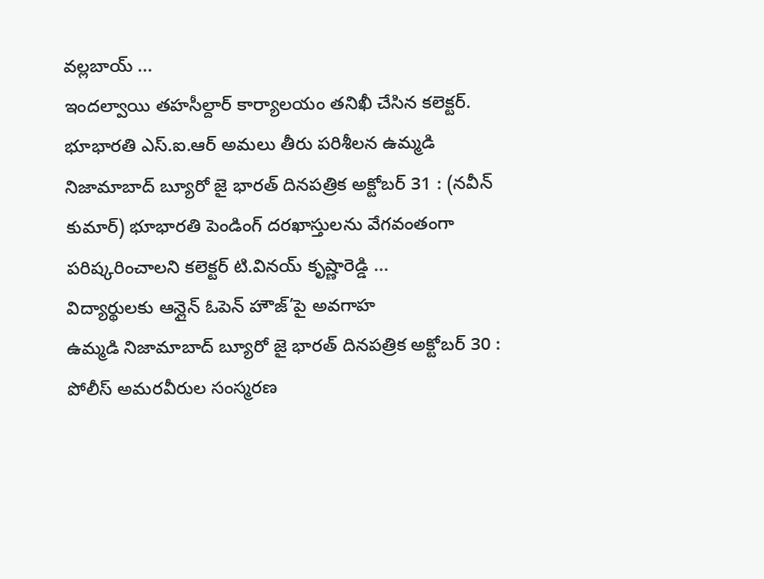వల్లబాయ్ ...
ఇందల్వాయి తహసీల్దార్ కార్యాలయం తనిఖీ చేసిన కలెక్టర్.
భూభారతి ఎస్.ఐ.ఆర్ అమలు తీరు పరిశీలన ఉమ్మడి నిజామాబాద్ బ్యూరో జై భారత్ దినపత్రిక అక్టోబర్ 31 : (నవీన్ కుమార్) భూభారతి పెండింగ్ దరఖాస్తులను వేగవంతంగా పరిష్కరించాలని కలెక్టర్ టి.వినయ్ కృష్ణారెడ్డి ...
విద్యార్థులకు ఆన్లైన్ ఓపెన్ హౌజ్’పై అవగాహ
ఉమ్మడి నిజామాబాద్ బ్యూరో జై భారత్ దినపత్రిక అక్టోబర్ 30 : పోలీస్ అమరవీరుల సంస్మరణ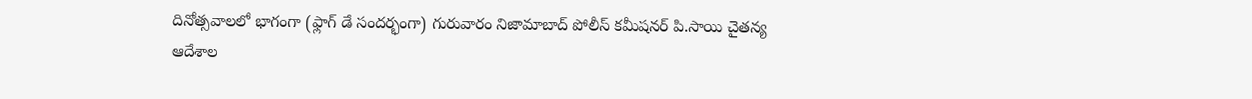దినోత్సవాలలో భాగంగా (ఫ్లాగ్ డే సందర్భంగా) గురువారం నిజామాబాద్ పోలీస్ కమీషనర్ పి.సాయి చైతన్య ఆదేశాల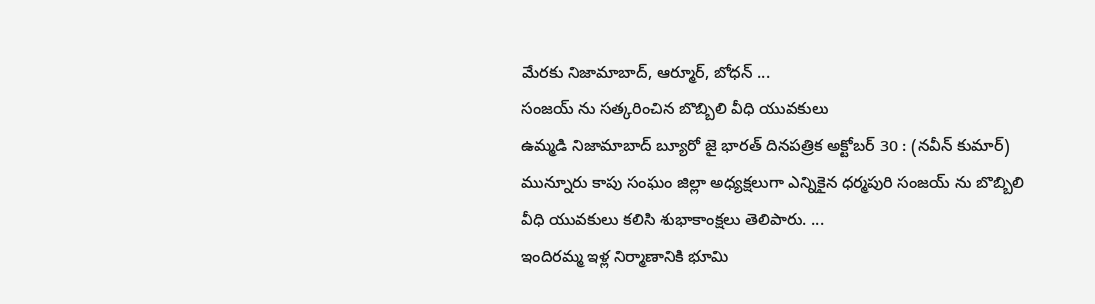మేరకు నిజామాబాద్, ఆర్మూర్, బోధన్ ...
సంజయ్ ను సత్కరించిన బొబ్బిలి వీధి యువకులు
ఉమ్మడి నిజామాబాద్ బ్యూరో జై భారత్ దినపత్రిక అక్టోబర్ 30 : (నవీన్ కుమార్) మున్నూరు కాపు సంఘం జిల్లా అధ్యక్షలుగా ఎన్నికైన ధర్మపురి సంజయ్ ను బొబ్బిలి వీధి యువకులు కలిసి శుభాకాంక్షలు తెలిపారు. ...
ఇందిరమ్మ ఇళ్ల నిర్మాణానికి భూమి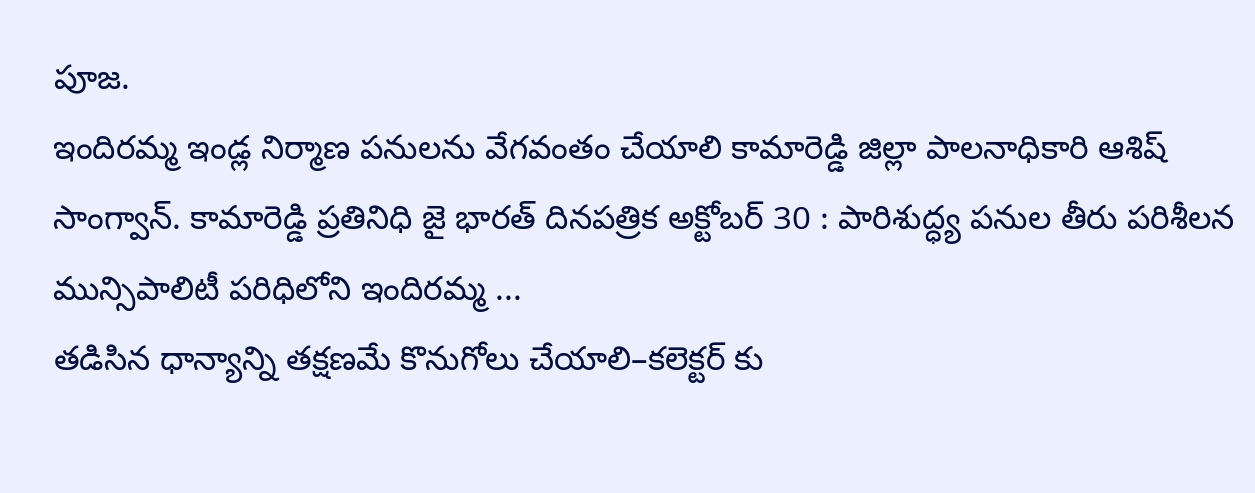పూజ.
ఇందిరమ్మ ఇండ్ల నిర్మాణ పనులను వేగవంతం చేయాలి కామారెడ్డి జిల్లా పాలనాధికారి ఆశిష్ సాంగ్వాన్. కామారెడ్డి ప్రతినిధి జై భారత్ దినపత్రిక అక్టోబర్ 30 : పారిశుద్ధ్య పనుల తీరు పరిశీలన మున్సిపాలిటీ పరిధిలోని ఇందిరమ్మ ...
తడిసిన ధాన్యాన్ని తక్షణమే కొనుగోలు చేయాలి–కలెక్టర్ కు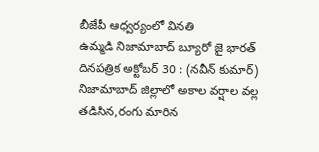బీజేపీ ఆధ్వర్యంలో వినతి
ఉమ్మడి నిజామాబాద్ బ్యూరో జై భారత్ దినపత్రిక అక్టోబర్ 30 : (నవీన్ కుమార్) నిజామాబాద్ జిల్లాలో అకాల వర్షాల వల్ల తడిసిన,రంగు మారిన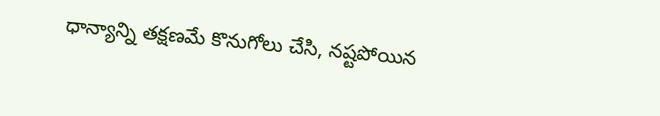ధాన్యాన్ని తక్షణమే కొనుగోలు చేసి, నష్టపోయిన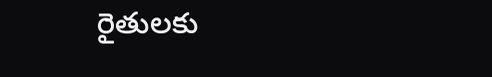రైతులకు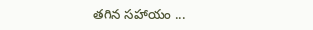తగిన సహాయం ...